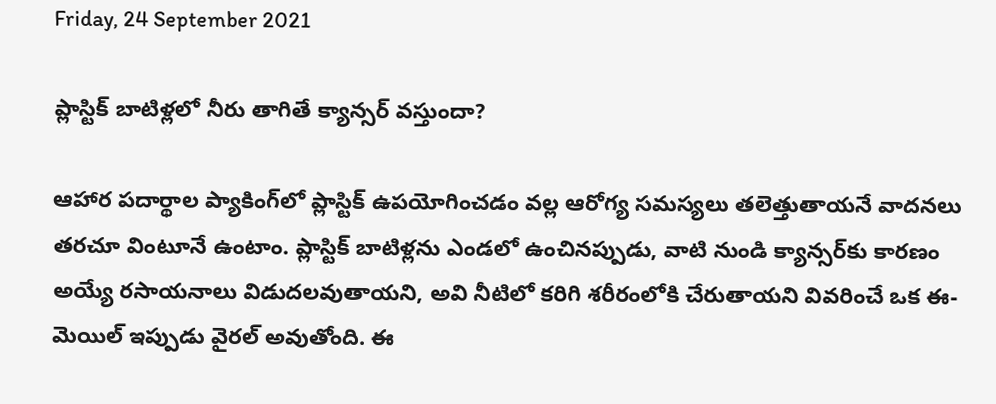Friday, 24 September 2021

ప్లాస్టిక్ బాటిళ్లలో నీరు తాగితే క్యాన్సర్ వస్తుందా?

ఆహార పదార్థాల ప్యాకింగ్‌లో ప్లాస్టిక్‌ ఉపయోగించడం వల్ల ఆరోగ్య సమస్యలు తలెత్తుతాయనే వాదనలు తరచూ వింటూనే ఉంటాం. ప్లాస్టిక్ బాటిళ్లను ఎండలో ఉంచినప్పుడు, వాటి నుండి క్యాన్సర్‌కు కారణం అయ్యే రసాయనాలు విడుదలవుతాయని, అవి నీటిలో కరిగి శరీరంలోకి చేరుతాయని వివరించే ఒక ఈ-మెయిల్ ఇప్పుడు వైరల్ అవుతోంది. ఈ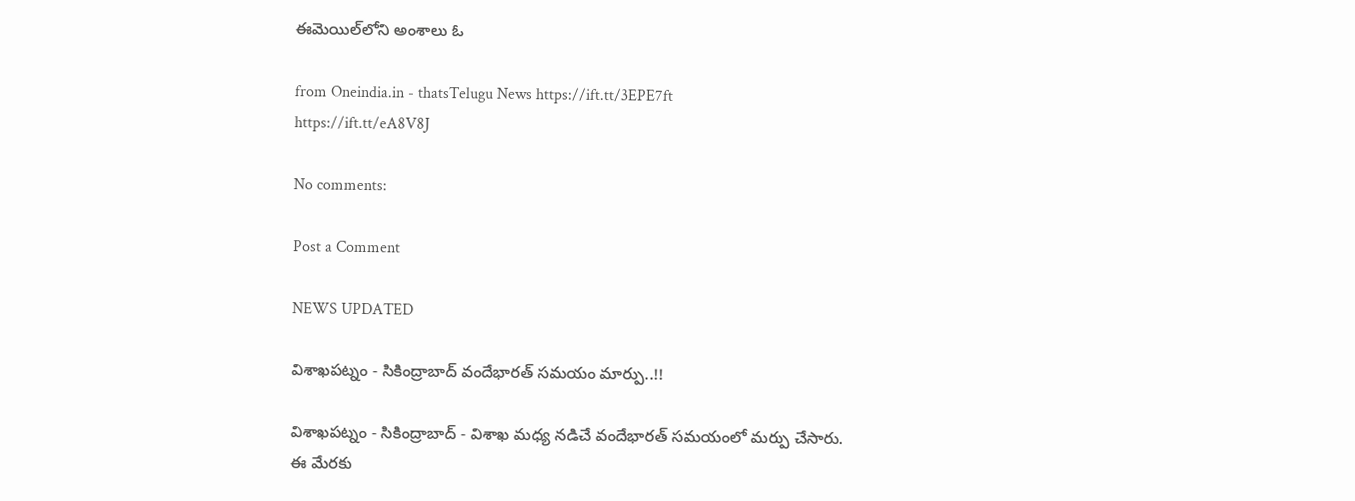ఈమెయిల్‌లోని అంశాలు ఓ

from Oneindia.in - thatsTelugu News https://ift.tt/3EPE7ft
https://ift.tt/eA8V8J

No comments:

Post a Comment

NEWS UPDATED

విశాఖపట్నం - సికింద్రాబాద్ వందేభారత్ సమయం మార్పు..!!

విశాఖపట్నం - సికింద్రాబాద్ - విశాఖ మధ్య నడిచే వందేభారత్ సమయంలో మర్పు చేసారు. ఈ మేరకు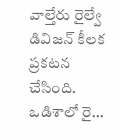వాల్తేరు రైల్వే డివిజన్ కీలక ప్రకటన చేసింది. ఒడిశాలో రై...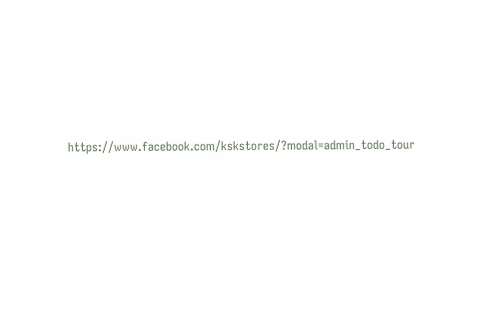https://www.facebook.com/kskstores/?modal=admin_todo_tour